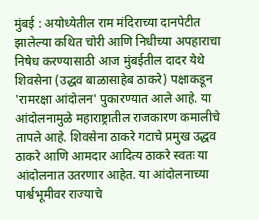मुंबई : अयोध्येतील राम मंदिराच्या दानपेटीत झालेल्या कथित चोरी आणि निधीच्या अपहाराचा निषेध करण्यासाठी आज मुंबईतील दादर येथे शिवसेना (उद्धव बाळासाहेब ठाकरे) पक्षाकडून 'रामरक्षा आंदोलन' पुकारण्यात आले आहे. या आंदोलनामुळे महाराष्ट्रातील राजकारण कमालीचे तापले आहे. शिवसेना ठाकरे गटाचे प्रमुख उद्धव ठाकरे आणि आमदार आदित्य ठाकरे स्वतः या आंदोलनात उतरणार आहेत. या आंदोलनाच्या पार्श्वभूमीवर राज्याचे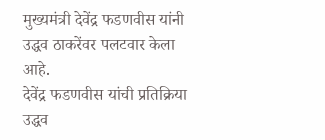मुख्यमंत्री देवेंद्र फडणवीस यांनी उद्धव ठाकरेंवर पलटवार केला आहे.
देवेंद्र फडणवीस यांची प्रतिक्रिया
उद्धव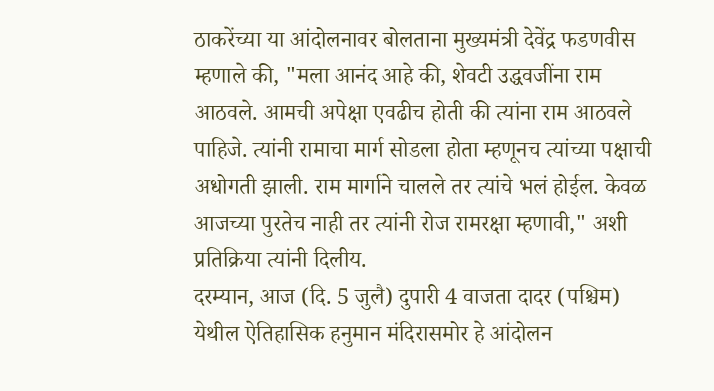ठाकरेंच्या या आंदोलनावर बोलताना मुख्यमंत्री देवेंद्र फडणवीस म्हणाले की, "मला आनंद आहे की, शेवटी उद्धवजींना राम आठवले. आमची अपेक्षा एवढीच होती की त्यांना राम आठवले पाहिजे. त्यांनी रामाचा मार्ग सोडला होता म्हणूनच त्यांच्या पक्षाची अधोगती झाली. राम मार्गाने चालले तर त्यांचे भलं होईल. केवळ आजच्या पुरतेच नाही तर त्यांनी रोज रामरक्षा म्हणावी," अशी प्रतिक्रिया त्यांनी दिलीय.
दरम्यान, आज (दि. 5 जुलै) दुपारी 4 वाजता दादर (पश्चिम) येथील ऐतिहासिक हनुमान मंदिरासमोर हे आंदोलन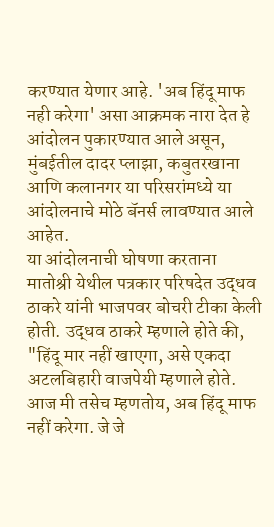करण्यात येणार आहे. 'अब हिंदू माफ नही करेगा' असा आक्रमक नारा देत हे आंदोलन पुकारण्यात आले असून, मुंबईतील दादर प्लाझा, कबुतरखाना आणि कलानगर या परिसरांमध्ये या आंदोलनाचे मोठे बॅनर्स लावण्यात आले आहेत.
या आंदोलनाची घोषणा करताना मातोश्री येथील पत्रकार परिषदेत उद्धव ठाकरे यांनी भाजपवर बोचरी टीका केली होती. उद्धव ठाकरे म्हणाले होते की, "हिंदू मार नहीं खाएगा, असे एकदा अटलबिहारी वाजपेयी म्हणाले होते. आज मी तसेच म्हणतोय, अब हिंदू माफ नहीं करेगा. जे जे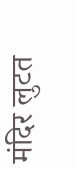मंदिर लुटत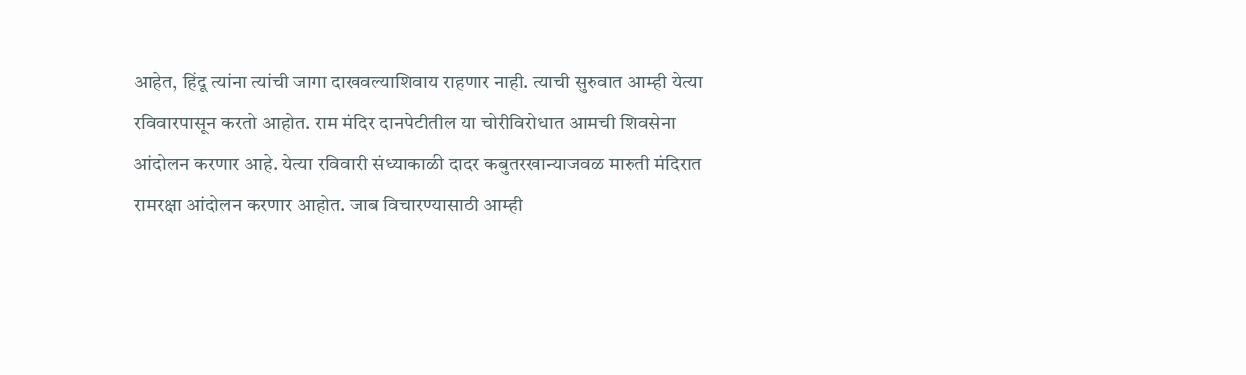आहेत, हिंदू त्यांना त्यांची जागा दाखवल्याशिवाय राहणार नाही. त्याची सुरुवात आम्ही येत्या रविवारपासून करतो आहोत. राम मंदिर दानपेटीतील या चोरीविरोधात आमची शिवसेना आंदोलन करणार आहे. येत्या रविवारी संध्याकाळी दादर कबुतरखान्याजवळ मारुती मंदिरात रामरक्षा आंदोलन करणार आहोत. जाब विचारण्यासाठी आम्ही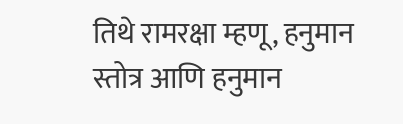तिथे रामरक्षा म्हणू, हनुमान स्तोत्र आणि हनुमान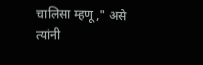चालिसा म्हणू," असे त्यांनी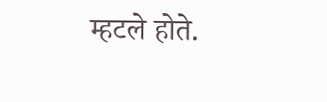म्हटले होते.